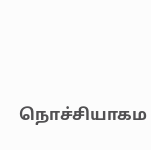நொச்சியாகம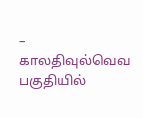– காலதிவுல்வெவ பகுதியில்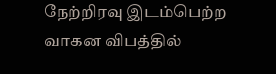நேற்றிரவு இடம்பெற்ற வாகன விபத்தில்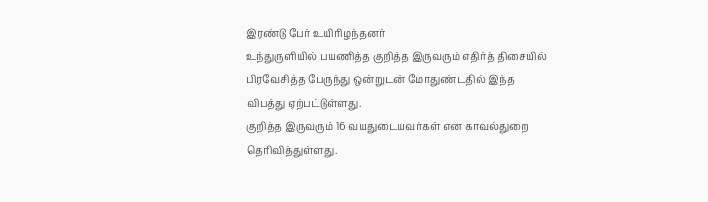இரண்டு பேர் உயிரிழந்தனர்
உந்துருளியில் பயணித்த குறித்த இருவரும் எதிர்த் திசையில் பிரவேசித்த பேருந்து ஒன்றுடன் மோதுண்டதில் இந்த விபத்து ஏற்பட்டுள்ளது.
குறித்த இருவரும் 16 வயதுடையவர்கள் என காவல்துறை தெரிவித்துள்ளது.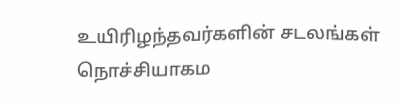உயிரிழந்தவர்களின் சடலங்கள் நொச்சியாகம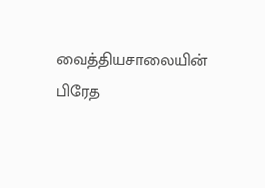வைத்தியசாலையின் பிரேத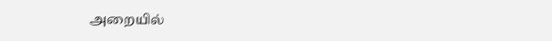அறையில்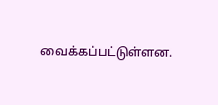வைக்கப்பட்டுள்ளன.